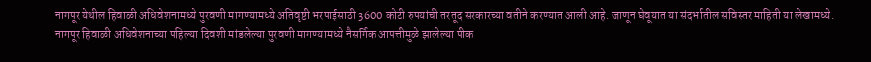नागपूर येथील हिवाळी अधिवेशनामध्ये पुरवणी मागण्यामध्ये अतिवृष्टी भरपाईसाठी 3600 कोटी रुपयांची तरतूद सरकारच्या वतीने करण्यात आली आहे. जाणून घेवूयात या संदर्भातील सविस्तर माहिती या लेखामध्ये.
नागपूर हिवाळी अधिवेशनाच्या पहिल्या दिवशी मांडलेल्या पुरवणी मागण्यामध्ये नैसर्गिक आपत्तीमुळे झालेल्या पीक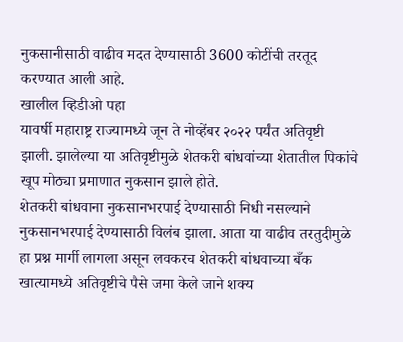नुकसानीसाठी वाढीव मदत देण्यासाठी 3600 कोटींची तरतूद करण्यात आली आहे.
खालील व्हिडीओ पहा
यावर्षी महाराष्ट्र राज्यामध्ये जून ते नोव्हेंबर २०२२ पर्यंत अतिवृष्टी झाली. झालेल्या या अतिवृष्टीमुळे शेतकरी बांधवांच्या शेतातील पिकांचे खूप मोठ्या प्रमाणात नुकसान झाले होते.
शेतकरी बांधवाना नुकसानभरपाई देण्यासाठी निधी नसल्याने नुकसानभरपाई देण्यासाठी विलंब झाला. आता या वाढीव तरतुदीमुळे हा प्रश्न मार्गी लागला असून लवकरच शेतकरी बांधवाच्या बँक खात्यामध्ये अतिवृष्टीचे पैसे जमा केले जाने शक्य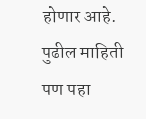होणार आहे.
पुढील माहिती पण पहा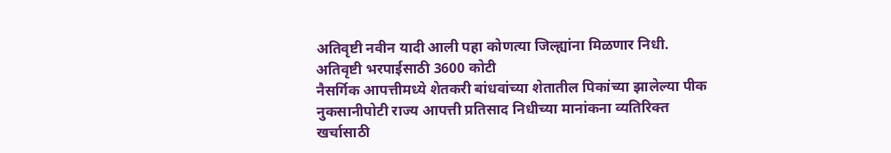अतिवृष्टी नवीन यादी आली पहा कोणत्या जिल्ह्यांना मिळणार निधी.
अतिवृष्टी भरपाईसाठी 3600 कोटी
नैसर्गिक आपत्तीमध्ये शेतकरी बांधवांच्या शेतातील पिकांच्या झालेल्या पीक नुकसानीपोटी राज्य आपत्ती प्रतिसाद निधीच्या मानांकना व्यतिरिक्त खर्चासाठी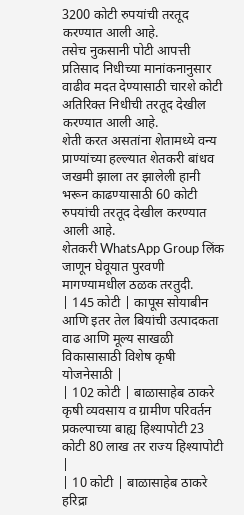3200 कोटी रुपयांची तरतूद करण्यात आली आहे.
तसेच नुकसानी पोटी आपत्ती प्रतिसाद निधीच्या मानांकनानुसार वाढीव मदत देण्यासाठी चारशे कोटी अतिरिक्त निधीची तरतूद देखील करण्यात आली आहे.
शेती करत असतांना शेतामध्ये वन्य प्राण्यांच्या हल्ल्यात शेतकरी बांधव जखमी झाला तर झालेली हानी भरून काढण्यासाठी 60 कोटी रुपयांची तरतूद देखील करण्यात आली आहे.
शेतकरी WhatsApp Group लिंक
जाणून घेवूयात पुरवणी मागण्यामधील ठळक तरतुदी.
| 145 कोटी | कापूस सोयाबीन आणि इतर तेल बियांची उत्पादकता वाढ आणि मूल्य साखळी विकासासाठी विशेष कृषी योजनेसाठी |
| 102 कोटी | बाळासाहेब ठाकरे कृषी व्यवसाय व ग्रामीण परिवर्तन प्रकल्पाच्या बाह्य हिश्यापोटी 23 कोटी 80 लाख तर राज्य हिश्यापोटी |
| 10 कोटी | बाळासाहेब ठाकरे हरिद्रा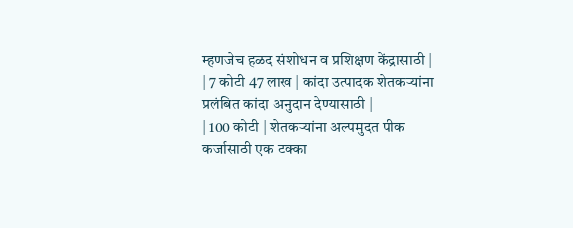म्हणजेच हळद संशोधन व प्रशिक्षण केंद्रासाठी |
| 7 कोटी 47 लाख | कांदा उत्पादक शेतकऱ्यांना प्रलंबित कांदा अनुदान देण्यासाठी |
| 100 कोटी | शेतकऱ्यांना अल्पमुदत पीक कर्जासाठी एक टक्का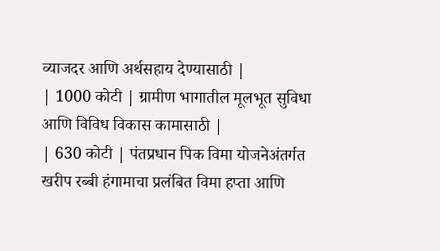व्याजदर आणि अर्थसहाय देण्यासाठी |
| 1000 कोटी | ग्रामीण भागातील मूलभूत सुविधा आणि विविध विकास कामासाठी |
| 630 कोटी | पंतप्रधान पिक विमा योजनेअंतर्गत खरीप रब्बी हंगामाचा प्रलंबित विमा हप्ता आणि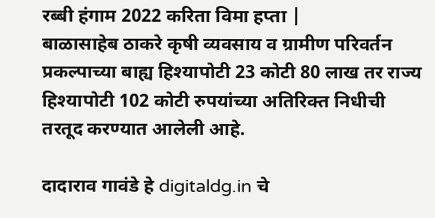रब्बी हंगाम 2022 करिता विमा हप्ता |
बाळासाहेब ठाकरे कृषी व्यवसाय व ग्रामीण परिवर्तन प्रकल्पाच्या बाह्य हिश्यापोटी 23 कोटी 80 लाख तर राज्य हिश्यापोटी 102 कोटी रुपयांच्या अतिरिक्त निधीची तरतूद करण्यात आलेली आहे.

दादाराव गावंडे हे digitaldg.in चे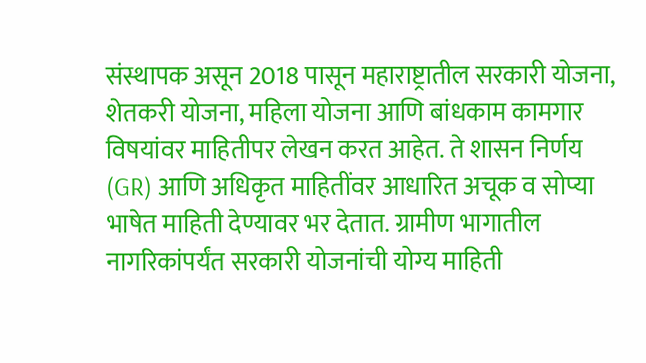संस्थापक असून 2018 पासून महाराष्ट्रातील सरकारी योजना, शेतकरी योजना, महिला योजना आणि बांधकाम कामगार विषयांवर माहितीपर लेखन करत आहेत. ते शासन निर्णय (GR) आणि अधिकृत माहितींवर आधारित अचूक व सोप्या भाषेत माहिती देण्यावर भर देतात. ग्रामीण भागातील नागरिकांपर्यंत सरकारी योजनांची योग्य माहिती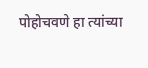पोहोचवणे हा त्यांच्या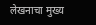लेखनाचा मुख्य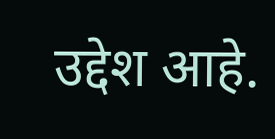उद्देश आहे.